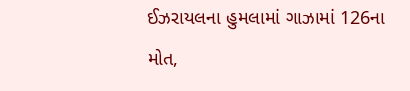ઈઝરાયલના હુમલામાં ગાઝામાં 126ના મોત,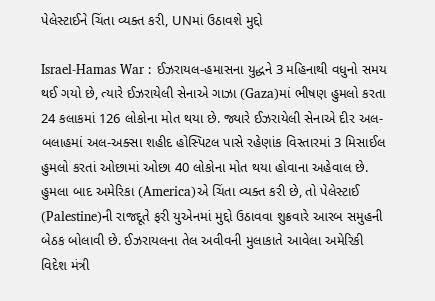પેલેસ્ટાઈને ચિંતા વ્યક્ત કરી, UNમાં ઉઠાવશે મુદ્દો

Israel-Hamas War : ઈઝરાયલ-હમાસના યુદ્ધને 3 મહિનાથી વધુનો સમય થઈ ગયો છે, ત્યારે ઈઝરાયેલી સેનાએ ગાઝા (Gaza)માં ભીષણ હુમલો કરતા 24 કલાકમાં 126 લોકોના મોત થયા છે. જ્યારે ઈઝરાયેલી સેનાએ દીર અલ-બલાહમાં અલ-અક્સા શહીદ હોસ્પિટલ પાસે રહેણાંક વિસ્તારમાં 3 મિસાઈલ હુમલો કરતાં ઓછામાં ઓછા 40 લોકોના મોત થયા હોવાના અહેવાલ છે. હુમલા બાદ અમેરિકા (America)એ ચિંતા વ્યક્ત કરી છે, તો પેલેસ્ટાઈ (Palestine)ની રાજદૂતે ફરી યુએનમાં મુદ્દો ઉઠાવવા શુક્રવારે આરબ સમુહની બેઠક બોલાવી છે. ઈઝરાયલના તેલ અવીવની મુલાકાતે આવેલા અમેરિકી વિદેશ મંત્રી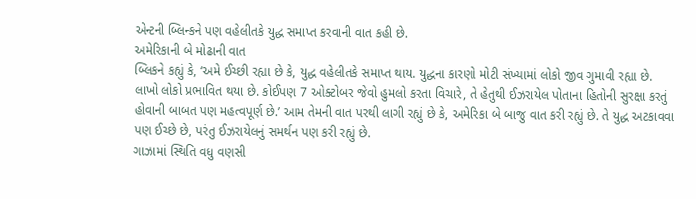એન્ટની બ્લિન્કને પણ વહેલીતકે યુદ્ધ સમાપ્ત કરવાની વાત કહી છે.
અમેરિકાની બે મોઢાની વાત
બ્લિકને કહ્યું કે, ‘અમે ઈચ્છી રહ્યા છે કે, યુદ્ધ વહેલીતકે સમાપ્ત થાય. યુદ્ધના કારણો મોટી સંખ્યામાં લોકો જીવ ગુમાવી રહ્યા છે. લાખો લોકો પ્રભાવિત થયા છે. કોઈપણ 7 ઓક્ટોબર જેવો હુમલો કરતા વિચારે, તે હેતુથી ઈઝરાયેલ પોતાના હિતોની સુરક્ષા કરતું હોવાની બાબત પણ મહત્વપૂર્ણ છે.’ આમ તેમની વાત પરથી લાગી રહ્યું છે કે, અમેરિકા બે બાજુ વાત કરી રહ્યું છે. તે યુદ્ધ અટકાવવા પણ ઈચ્છે છે, પરંતુ ઈઝરાયેલનું સમર્થન પણ કરી રહ્યું છે.
ગાઝામાં સ્થિતિ વધુ વણસી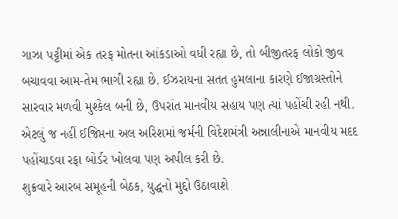ગાઝા પટ્ટીમાં એક તરફ મોતના આંકડાઓ વધી રહ્યા છે, તો બીજીતરફ લોકો જીવ બચાવવા આમ-તેમ ભાગી રહ્યા છે. ઈઝરાયના સતત હુમલાના કારણે ઈજાગ્રસ્તોને સારવાર મળવી મુશ્કેલ બની છે, ઉપરાંત માનવીય સહાય પણ ત્યાં પહોંચી રહી નથી. એટલું જ નહીં ઈજિપ્તના અલ અરિશમાં જર્મની વિદેશમંત્રી અન્નાલીનાએ માનવીય મદદ પહોંચાડવા રફા બોર્ડર ખોલવા પણ અપીલ કરી છે.
શુક્રવારે આરબ સમૂહની બેઠક, યુદ્ધનો મુદ્દો ઉઠાવાશે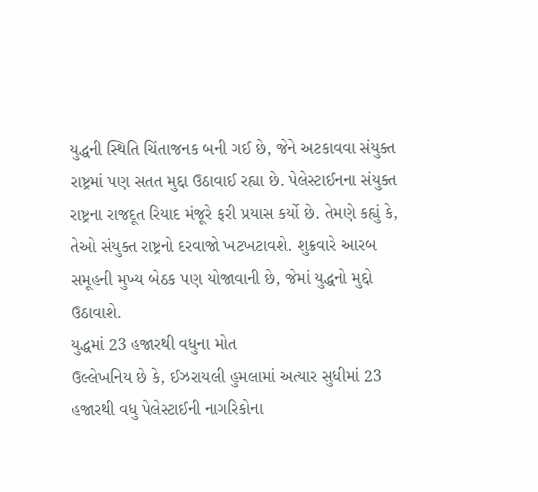યુદ્ધની સ્થિતિ ચિંતાજનક બની ગઈ છે, જેને અટકાવવા સંયુક્ત રાષ્ટ્રમાં પણ સતત મુદ્દા ઉઠાવાઈ રહ્યા છે. પેલેસ્ટાઈનના સંયુક્ત રાષ્ટ્રના રાજદૂત રિયાદ મંજૂરે ફરી પ્રયાસ કર્યો છે. તેમણે કહ્યું કે, તેઓ સંયુક્ત રાષ્ટ્રનો દરવાજો ખટખટાવશે. શુક્રવારે આરબ સમૂહની મુખ્ય બેઠક પણ યોજાવાની છે, જેમાં યુદ્ધનો મુદ્દો ઉઠાવાશે.
યુદ્ધમાં 23 હજારથી વધુના મોત
ઉલ્લેખનિય છે કે, ઈઝરાયલી હુમલામાં અત્યાર સુધીમાં 23 હજારથી વધુ પેલેસ્ટાઈની નાગરિકોના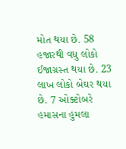મોત થયા છે. 58 હજારથી વધુ લોકો ઈજાગ્રસ્ત થયા છે. 23 લાખ લોકો બેઘર થયા છે. 7 ઓક્ટોબરે હમાસના હુમલા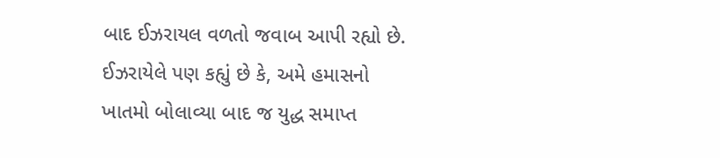બાદ ઈઝરાયલ વળતો જવાબ આપી રહ્યો છે. ઈઝરાયેલે પણ કહ્યું છે કે, અમે હમાસનો ખાતમો બોલાવ્યા બાદ જ યુદ્ધ સમાપ્ત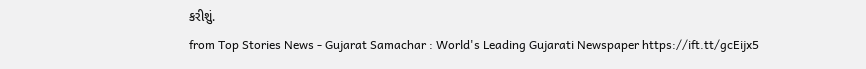કરીશું.
from Top Stories News - Gujarat Samachar : World's Leading Gujarati Newspaper https://ift.tt/gcEijx5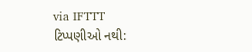via IFTTT
ટિપ્પણીઓ નથી: